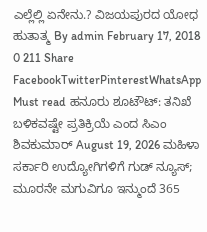ಎಲ್ಲೆಲ್ಲಿ ಏನೇನು.? ವಿಜಯಪುರದ ಯೋಧ ಹುತಾತ್ಮ By admin February 17, 2018 0 211 Share FacebookTwitterPinterestWhatsApp Must read ಹನೂರು ಶೂಟೌಟ್: ತನಿಖೆ ಬಳಿಕವಷ್ಟೇ ಪ್ರತಿಕ್ರಿಯೆ ಎಂದ ಸಿಎಂ ಶಿವಕುಮಾರ್ August 19, 2026 ಮಹಿಳಾ ಸರ್ಕಾರಿ ಉದ್ಯೋಗಿಗಳಿಗೆ ಗುಡ್ ನ್ಯೂಸ್; ಮೂರನೇ ಮಗುವಿಗೂ ಇನ್ಮುಂದೆ 365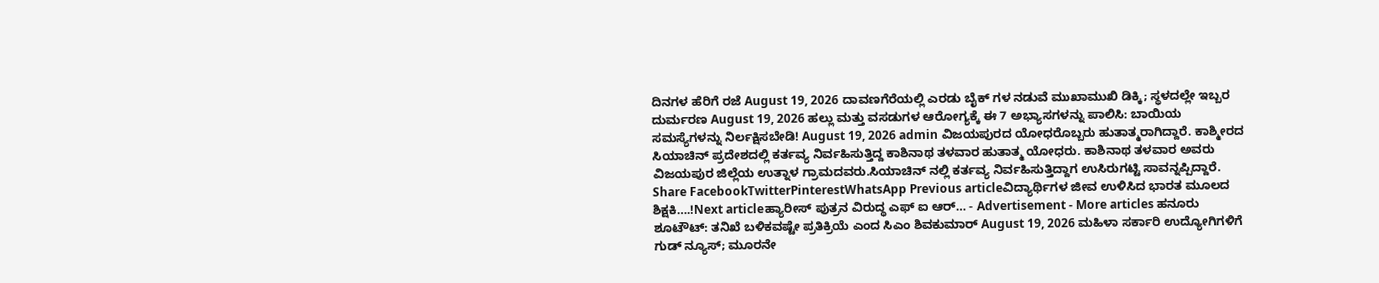ದಿನಗಳ ಹೆರಿಗೆ ರಜೆ August 19, 2026 ದಾವಣಗೆರೆಯಲ್ಲಿ ಎರಡು ಬೈಕ್ ಗಳ ನಡುವೆ ಮುಖಾಮುಖಿ ಡಿಕ್ಕಿ; ಸ್ಥಳದಲ್ಲೇ ಇಬ್ಬರ ದುರ್ಮರಣ August 19, 2026 ಹಲ್ಲು ಮತ್ತು ವಸಡುಗಳ ಆರೋಗ್ಯಕ್ಕೆ ಈ 7 ಅಭ್ಯಾಸಗಳನ್ನು ಪಾಲಿಸಿ: ಬಾಯಿಯ ಸಮಸ್ಯೆಗಳನ್ನು ನಿರ್ಲಕ್ಷಿಸಬೇಡಿ! August 19, 2026 admin ವಿಜಯಪುರದ ಯೋಧರೊಬ್ಬರು ಹುತಾತ್ಮರಾಗಿದ್ದಾರೆ. ಕಾಶ್ಮೀರದ ಸಿಯಾಚಿನ್ ಪ್ರದೇಶದಲ್ಲಿ ಕರ್ತವ್ಯ ನಿರ್ವಹಿಸುತ್ತಿದ್ದ ಕಾಶಿನಾಥ ತಳವಾರ ಹುತಾತ್ಮ ಯೋಧರು. ಕಾಶಿನಾಥ ತಳವಾರ ಅವರು ವಿಜಯಪುರ ಜಿಲ್ಲೆಯ ಉತ್ನಾಳ ಗ್ರಾಮದವರು.ಸಿಯಾಚಿನ್ ನಲ್ಲಿ ಕರ್ತವ್ಯ ನಿರ್ವಹಿಸುತ್ತಿದ್ದಾಗ ಉಸಿರುಗಟ್ಟಿ ಸಾವನ್ನಪ್ಪಿದ್ದಾರೆ. Share FacebookTwitterPinterestWhatsApp Previous articleವಿದ್ಯಾರ್ಥಿಗಳ ಜೀವ ಉಳಿಸಿದ ಭಾರತ ಮೂಲದ ಶಿಕ್ಷಕಿ….!Next articleಹ್ಯಾರೀಸ್ ಪುತ್ರನ ವಿರುದ್ಧ ಎಫ್ ಐ ಆರ್… - Advertisement - More articles ಹನೂರು ಶೂಟೌಟ್: ತನಿಖೆ ಬಳಿಕವಷ್ಟೇ ಪ್ರತಿಕ್ರಿಯೆ ಎಂದ ಸಿಎಂ ಶಿವಕುಮಾರ್ August 19, 2026 ಮಹಿಳಾ ಸರ್ಕಾರಿ ಉದ್ಯೋಗಿಗಳಿಗೆ ಗುಡ್ ನ್ಯೂಸ್; ಮೂರನೇ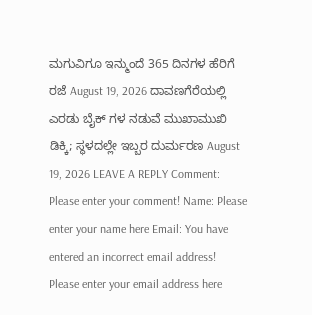ಮಗುವಿಗೂ ಇನ್ಮುಂದೆ 365 ದಿನಗಳ ಹೆರಿಗೆ ರಜೆ August 19, 2026 ದಾವಣಗೆರೆಯಲ್ಲಿ ಎರಡು ಬೈಕ್ ಗಳ ನಡುವೆ ಮುಖಾಮುಖಿ ಡಿಕ್ಕಿ; ಸ್ಥಳದಲ್ಲೇ ಇಬ್ಬರ ದುರ್ಮರಣ August 19, 2026 LEAVE A REPLY Comment: Please enter your comment! Name: Please enter your name here Email: You have entered an incorrect email address! Please enter your email address here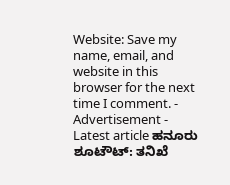Website: Save my name, email, and website in this browser for the next time I comment. - Advertisement - Latest article ಹನೂರು ಶೂಟೌಟ್: ತನಿಖೆ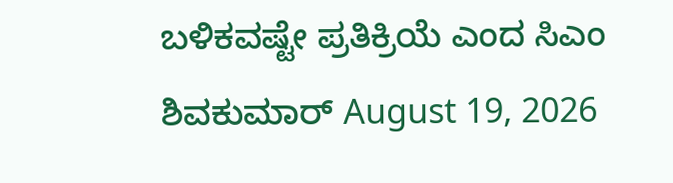ಬಳಿಕವಷ್ಟೇ ಪ್ರತಿಕ್ರಿಯೆ ಎಂದ ಸಿಎಂ ಶಿವಕುಮಾರ್ August 19, 2026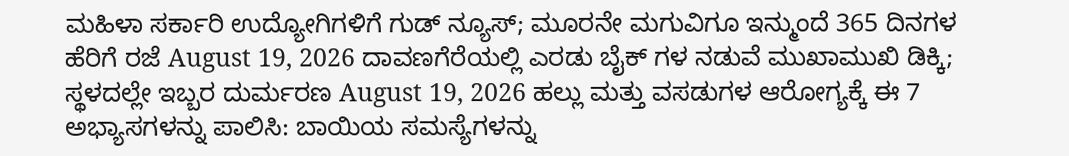ಮಹಿಳಾ ಸರ್ಕಾರಿ ಉದ್ಯೋಗಿಗಳಿಗೆ ಗುಡ್ ನ್ಯೂಸ್; ಮೂರನೇ ಮಗುವಿಗೂ ಇನ್ಮುಂದೆ 365 ದಿನಗಳ ಹೆರಿಗೆ ರಜೆ August 19, 2026 ದಾವಣಗೆರೆಯಲ್ಲಿ ಎರಡು ಬೈಕ್ ಗಳ ನಡುವೆ ಮುಖಾಮುಖಿ ಡಿಕ್ಕಿ; ಸ್ಥಳದಲ್ಲೇ ಇಬ್ಬರ ದುರ್ಮರಣ August 19, 2026 ಹಲ್ಲು ಮತ್ತು ವಸಡುಗಳ ಆರೋಗ್ಯಕ್ಕೆ ಈ 7 ಅಭ್ಯಾಸಗಳನ್ನು ಪಾಲಿಸಿ: ಬಾಯಿಯ ಸಮಸ್ಯೆಗಳನ್ನು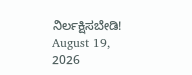ನಿರ್ಲಕ್ಷಿಸಬೇಡಿ! August 19, 2026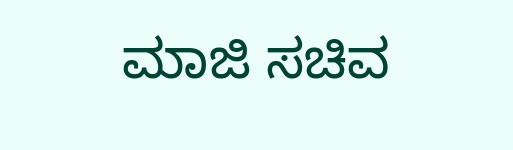ಮಾಜಿ ಸಚಿವ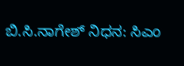ಬಿ.ಸಿ.ನಾಗೇಶ್ ನಿಧನ: ಸಿಎಂ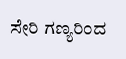ಸೇರಿ ಗಣ್ಯರಿಂದ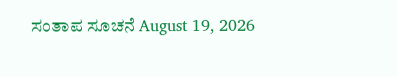ಸಂತಾಪ ಸೂಚನೆ August 19, 2026